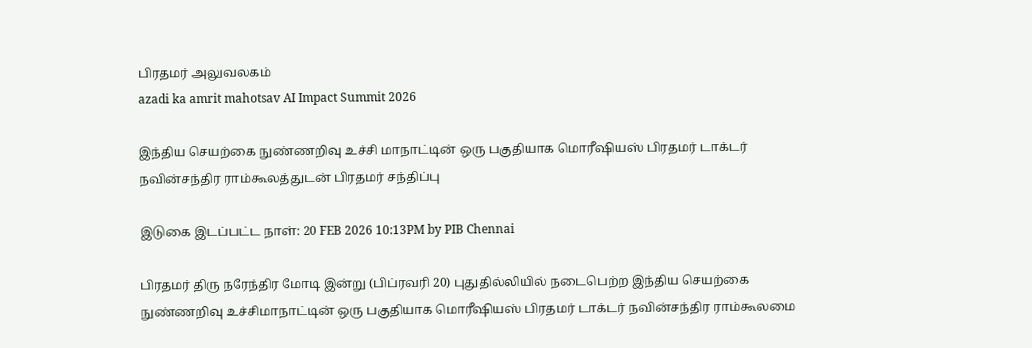பிரதமர் அலுவலகம்
azadi ka amrit mahotsav AI Impact Summit 2026

இந்திய செயற்கை நுண்ணறிவு உச்சி மாநாட்டின் ஒரு பகுதியாக மொரீஷியஸ் பிரதமர் டாக்டர் நவின்சந்திர ராம்கூலத்துடன் பிரதமர் சந்திப்பு

இடுகை இடப்பட்ட நாள்: 20 FEB 2026 10:13PM by PIB Chennai

பிரதமர் திரு நரேந்திர மோடி இன்று (பிப்ரவரி 20) புதுதில்லியில் நடைபெற்ற இந்திய செயற்கை நுண்ணறிவு உச்சிமாநாட்டின் ஒரு பகுதியாக மொரீஷியஸ் பிரதமர் டாக்டர் நவின்சந்திர ராம்கூலமை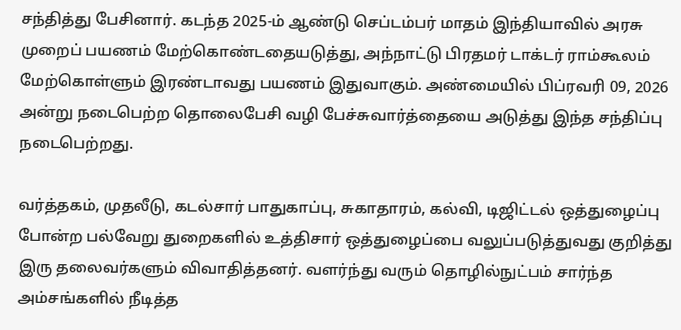சந்தித்து பேசினார். கடந்த 2025-ம் ஆண்டு செப்டம்பர் மாதம் இந்தியாவில் அரசு முறைப் பயணம் மேற்கொண்டதையடுத்து, அந்நாட்டு பிரதமர் டாக்டர் ராம்கூலம் மேற்கொள்ளும் இரண்டாவது பயணம் இதுவாகும். அண்மையில் பிப்ரவரி 09, 2026 அன்று நடைபெற்ற தொலைபேசி வழி பேச்சுவார்த்தையை அடுத்து இந்த சந்திப்பு நடைபெற்றது.

வர்த்தகம், முதலீடு, கடல்சார் பாதுகாப்பு, சுகாதாரம், கல்வி, டிஜிட்டல் ஒத்துழைப்பு போன்ற பல்வேறு துறைகளில் உத்திசார் ஒத்துழைப்பை வலுப்படுத்துவது குறித்து இரு தலைவர்களும் விவாதித்தனர். வளர்ந்து வரும் தொழில்நுட்பம் சார்ந்த அம்சங்களில் நீடித்த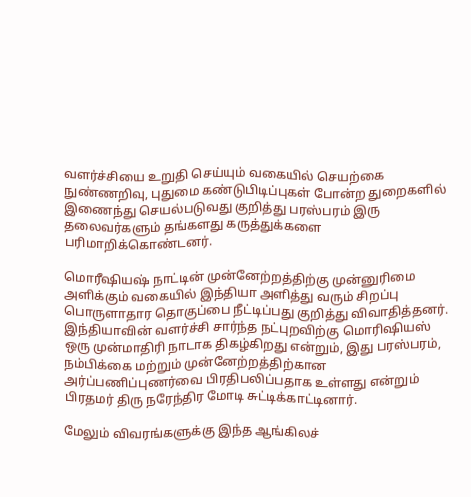வளர்ச்சியை உறுதி செய்யும் வகையில் செயற்கை நுண்ணறிவு, புதுமை கண்டுபிடிப்புகள் போன்ற துறைகளில் இணைந்து செயல்படுவது குறித்து பரஸ்பரம் இரு தலைவர்களும் தங்களது கருத்துக்களை பரிமாறிக்கொண்டனர்.

மொரீஷியஷ் நாட்டின் முன்னேற்றத்திற்கு முன்னுரிமை அளிக்கும் வகையில் இந்தியா அளித்து வரும் சிறப்பு பொருளாதார தொகுப்பை நீட்டிப்பது குறித்து விவாதித்தனர். இந்தியாவின் வளர்ச்சி சார்ந்த நட்புறவிற்கு மொரிஷியஸ் ஒரு முன்மாதிரி நாடாக திகழ்கிறது என்றும், இது பரஸ்பரம், நம்பிக்கை மற்றும் முன்னேற்றத்திற்கான அர்ப்பணிப்புணர்வை பிரதிபலிப்பதாக உள்ளது என்றும் பிரதமர் திரு நரேந்திர மோடி சுட்டிக்காட்டினார்.

மேலும் விவரங்களுக்கு இந்த ஆங்கிலச்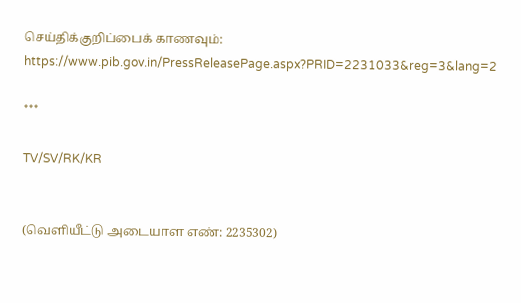செய்திக்குறிப்பைக் காணவும்: https://www.pib.gov.in/PressReleasePage.aspx?PRID=2231033&reg=3&lang=2

***

TV/SV/RK/KR


(வெளியீட்டு அடையாள எண்: 2235302)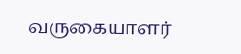வருகையாளர்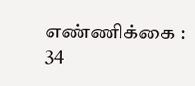எண்ணிக்கை : 34